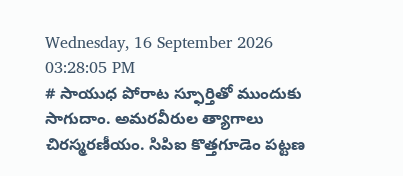Wednesday, 16 September 2026 03:28:05 PM
# సాయుధ పోరాట స్ఫూర్తితో ముందుకు సాగుదాం. అమరవీరుల త్యాగాలు చిరస్మరణీయం. సిపిఐ కొత్తగూడెం పట్టణ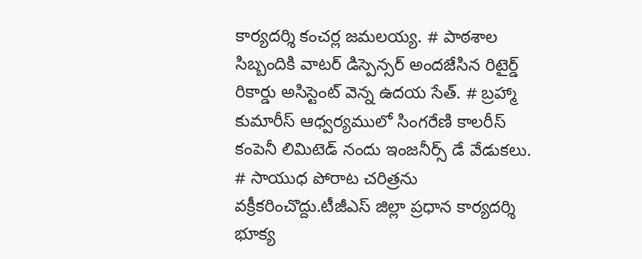కార్యదర్శి కంచర్ల జమలయ్య. # పాఠశాల సిబ్బందికి వాటర్ డిస్పెన్సర్ అందజేసిన రిటైర్డ్ రికార్డు అసిస్టెంట్ వెన్న ఉదయ సేత్. # బ్రహ్మా కుమారీస్ ఆధ్వర్యములో సింగరేణి కాలరీస్ కంపెనీ లిమిటెడ్ నందు ఇంజనీర్స్ డే వేడుకలు. # సాయుధ పోరాట చరిత్రను వక్రీకరించొద్దు.టీజీఎస్ జిల్లా ప్రధాన కార్యదర్శి భూక్య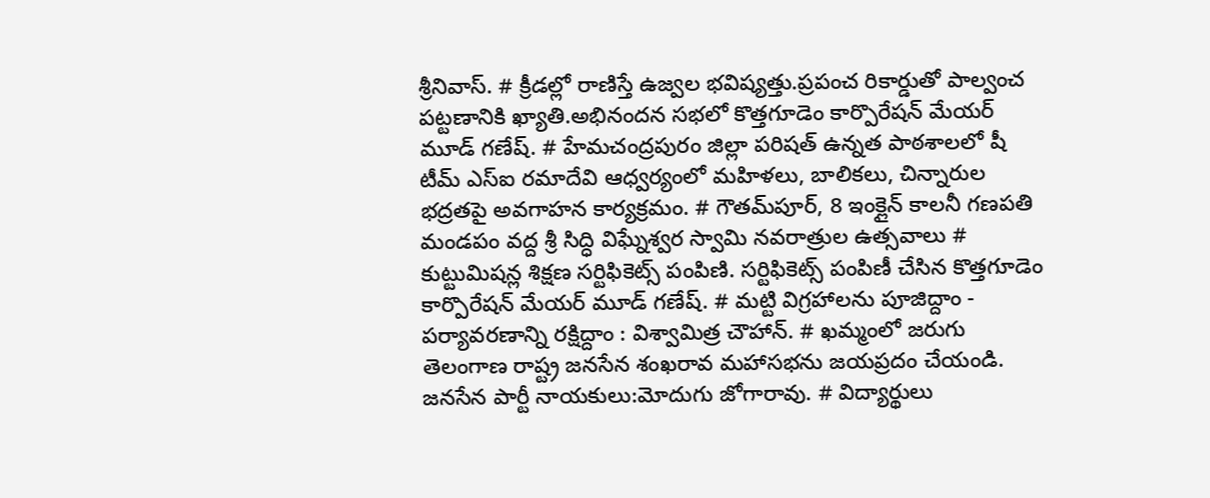శ్రీనివాస్. # క్రీడల్లో రాణిస్తే ఉజ్వల భవిష్యత్తు.ప్రపంచ రికార్డుతో పాల్వంచ పట్టణానికి ఖ్యాతి.అభినందన సభలో కొత్తగూడెం కార్పొరేషన్ మేయర్ మూడ్ గణేష్. # హేమచంద్రపురం జిల్లా పరిషత్ ఉన్నత పాఠశాలలో షీ టీమ్‌ ఎస్‌ఐ రమాదేవి ఆధ్వర్యంలో మహిళలు, బాలికలు, చిన్నారుల భద్రతపై అవగాహన కార్యక్రమం. # గౌతమ్‌పూర్, 8 ఇంక్లైన్ కాలనీ గణపతి మండపం వద్ద శ్రీ సిద్ధి విఘ్నేశ్వర స్వామి నవరాత్రుల ఉత్సవాలు # కుట్టుమిషన్ల శిక్షణ సర్టిఫికెట్స్ పంపిణి. సర్టిఫికెట్స్ పంపిణీ చేసిన కొత్తగూడెం కార్పొరేషన్ మేయర్ మూడ్ గణేష్. # మట్టి విగ్రహాలను పూజిద్దాం - పర్యావరణాన్ని రక్షిద్దాం : విశ్వామిత్ర చౌహాన్. # ఖమ్మంలో జరుగు తెలంగాణ రాష్ట్ర జనసేన శంఖరావ మహాసభను జయప్రదం చేయండి. జనసేన పార్టీ నాయకులు:మోదుగు జోగారావు. # విద్యార్థులు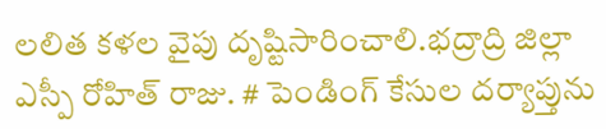లలిత కళల వైపు దృష్టిసారించాలి.భద్రాద్రి జిల్లా ఎస్పీ రోహిత్ రాజు. # పెండింగ్ కేసుల దర్యాప్తును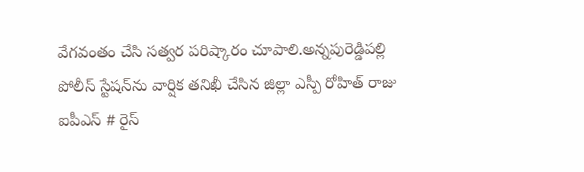వేగవంతం చేసి సత్వర పరిష్కారం చూపాలి.అన్నపురెడ్డిపల్లి పోలీస్ స్టేషన్‌ను వార్షిక తనిఖీ చేసిన జిల్లా ఎస్పీ రోహిత్ రాజు ఐపీఎస్ # రైస్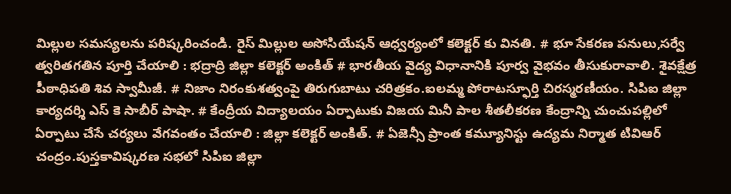మిల్లుల సమస్యలను పరిష్కరించండి. రైస్ మిల్లుల అసోసియేషన్ ఆధ్వర్యంలో కలెక్టర్ కు వినతి. # భూ సేకరణ పనులు,సర్వే త్వరితగతిన పూర్తి చేయాలి : భద్రాద్రి జిల్లా కలెక్టర్ అంకిత్ # భారతీయ వైద్య విధానానికి పూర్వ వైభవం తీసుకురావాలి. శైవక్షేత్ర పీఠాధిపతి శివ స్వామీజీ. # నిజాం నిరంకుశత్వంపై తిరుగుబాటు చరిత్రకం.ఐలమ్మ పోరాటస్ఫూర్తి చిరస్మరణీయం. సిపిఐ జిల్లా కార్యదర్శి ఎస్ కె సాబీర్ పాషా. # కేంద్రీయ విద్యాలయం ఏర్పాటుకు విజయ మినీ పాల శీతలీకరణ కేంద్రాన్ని చుంచుపల్లిలో ఏర్పాటు చేసే చర్యలు వేగవంతం చేయాలి : జిల్లా కలెక్టర్ అంకిత్. # ఏజెన్సీ ప్రాంత కమ్యూనిస్టు ఉద్యమ నిర్మాత టివిఆర్ చంద్రం.పుస్తకావిష్కరణ సభలో సిపిఐ జిల్లా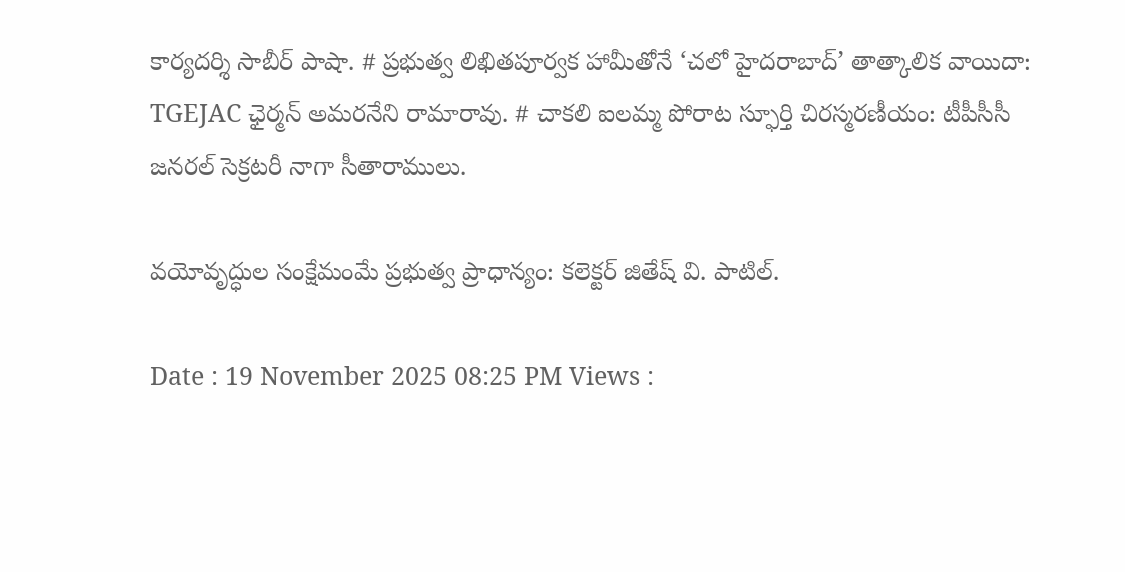కార్యదర్శి సాబీర్ పాషా. # ప్రభుత్వ లిఖితపూర్వక హామీతోనే ‘చలో హైదరాబాద్’ తాత్కాలిక వాయిదా: TGEJAC ఛైర్మన్ అమరనేని రామారావు. # చాకలి ఐలమ్మ పోరాట స్ఫూర్తి చిరస్మరణీయం: టీపీసీసీ జనరల్ సెక్రటరీ నాగా సీతారాములు.

వయోవృద్ధుల సంక్షేమంమే ప్రభుత్వ ప్రాధాన్యం: కలెక్టర్ జితేష్ వి. పాటిల్.

Date : 19 November 2025 08:25 PM Views :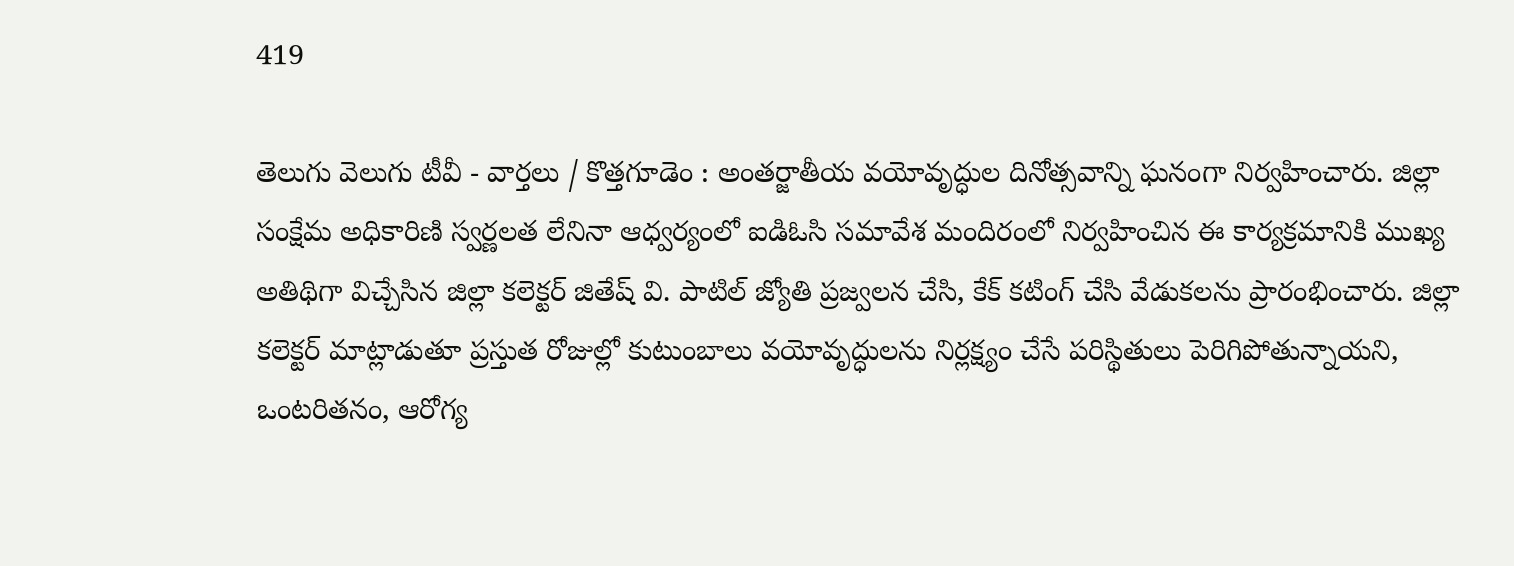419

తెలుగు వెలుగు టీవీ - వార్తలు / కొత్తగూడెం : అంతర్జాతీయ వయోవృద్ధుల దినోత్సవాన్ని ఘనంగా నిర్వహించారు. జిల్లా సంక్షేమ అధికారిణి స్వర్ణలత లేనినా ఆధ్వర్యంలో ఐడిఓసి సమావేశ మందిరంలో నిర్వహించిన ఈ కార్యక్రమానికి ముఖ్య అతిథిగా విచ్చేసిన జిల్లా కలెక్టర్ జితేష్ వి. పాటిల్ జ్యోతి ప్రజ్వలన చేసి, కేక్ కటింగ్ చేసి వేడుకలను ప్రారంభించారు. జిల్లా కలెక్టర్ మాట్లాడుతూ ప్రస్తుత రోజుల్లో కుటుంబాలు వయోవృద్ధులను నిర్లక్ష్యం చేసే పరిస్థితులు పెరిగిపోతున్నాయని, ఒంటరితనం, ఆరోగ్య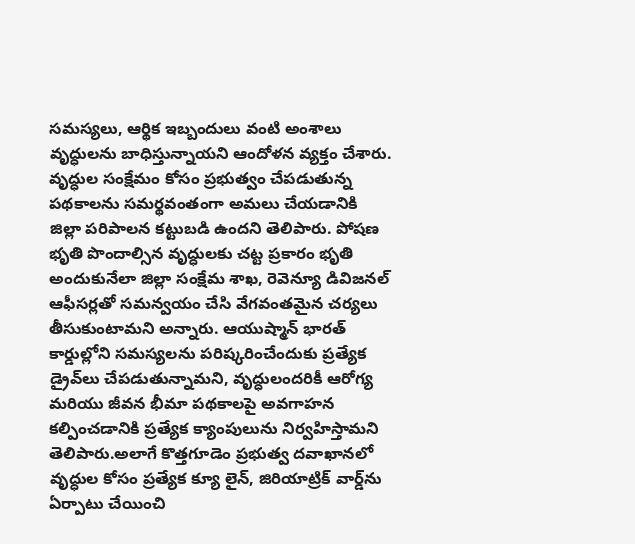సమస్యలు, ఆర్థిక ఇబ్బందులు వంటి అంశాలు వృద్ధులను బాధిస్తున్నాయని ఆందోళన వ్యక్తం చేశారు. వృద్ధుల సంక్షేమం కోసం ప్రభుత్వం చేపడుతున్న పథకాలను సమర్థవంతంగా అమలు చేయడానికి జిల్లా పరిపాలన కట్టుబడి ఉందని తెలిపారు. పోషణ భృతి పొందాల్సిన వృద్ధులకు చట్ట ప్రకారం భృతి అందుకునేలా జిల్లా సంక్షేమ శాఖ, రెవెన్యూ డివిజనల్ ఆఫీసర్లతో సమన్వయం చేసి వేగవంతమైన చర్యలు తీసుకుంటామని అన్నారు. ఆయుష్మాన్ భారత్ కార్డుల్లోని సమస్యలను పరిష్కరించేందుకు ప్రత్యేక డ్రైవ్‌లు చేపడుతున్నామని, వృద్ధులందరికీ ఆరోగ్య మరియు జీవన భీమా పథకాలపై అవగాహన కల్పించడానికి ప్రత్యేక క్యాంపులును నిర్వహిస్తామని తెలిపారు.అలాగే కొత్తగూడెం ప్రభుత్వ దవాఖానలో వృద్ధుల కోసం ప్రత్యేక క్యూ లైన్, జిరియాట్రిక్ వార్డ్‌ను ఏర్పాటు చేయించి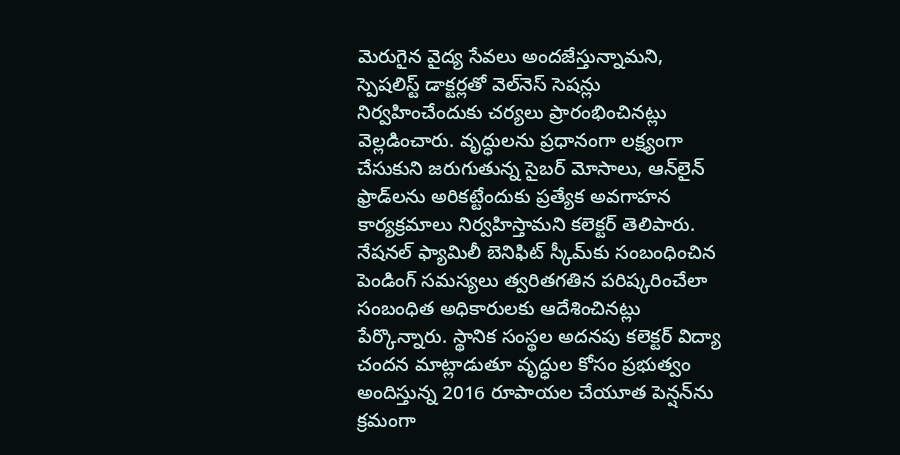మెరుగైన వైద్య సేవలు అందజేస్తున్నామని, స్పెషలిస్ట్ డాక్టర్లతో వెల్‌నెస్ సెషన్లు నిర్వహించేందుకు చర్యలు ప్రారంభించినట్లు వెల్లడించారు. వృద్ధులను ప్రధానంగా లక్ష్యంగా చేసుకుని జరుగుతున్న సైబర్ మోసాలు, ఆన్‌లైన్ ఫ్రాడ్‌లను అరికట్టేందుకు ప్రత్యేక అవగాహన కార్యక్రమాలు నిర్వహిస్తామని కలెక్టర్ తెలిపారు. నేషనల్ ఫ్యామిలీ బెనిఫిట్ స్కీమ్‌కు సంబంధించిన పెండింగ్ సమస్యలు త్వరితగతిన పరిష్కరించేలా సంబంధిత అధికారులకు ఆదేశించినట్లు పేర్కొన్నారు. స్థానిక సంస్థల అదనపు కలెక్టర్ విద్యా చందన మాట్లాడుతూ వృద్ధుల కోసం ప్రభుత్వం అందిస్తున్న 2016 రూపాయల చేయూత పెన్షన్‌ను క్రమంగా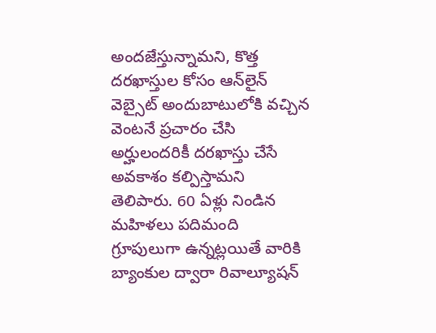అందజేస్తున్నామని, కొత్త దరఖాస్తుల కోసం ఆన్‌లైన్ వెబ్సైట్ అందుబాటులోకి వచ్చిన వెంటనే ప్రచారం చేసి అర్హులందరికీ దరఖాస్తు చేసే అవకాశం కల్పిస్తామని తెలిపారు. 60 ఏళ్లు నిండిన మహిళలు పదిమంది గ్రూపులుగా ఉన్నట్లయితే వారికి బ్యాంకుల ద్వారా రివాల్యూషన్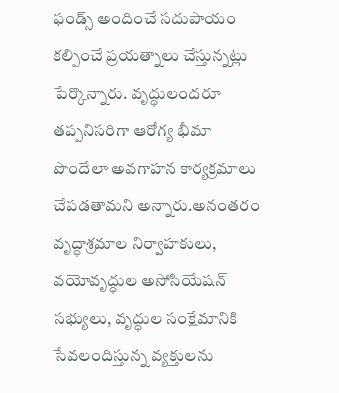ఫండ్స్ అందించే సదుపాయం కల్పించే ప్రయత్నాలు చేస్తున్నట్లు పేర్కొన్నారు. వృద్ధులందరూ తప్పనిసరిగా ఆరోగ్య భీమా పొందేలా అవగాహన కార్యక్రమాలు చేపడతామని అన్నారు.అనంతరం వృద్ధాశ్రమాల నిర్వాహకులు, వయోవృద్ధుల అసోసియేషన్ సభ్యులు, వృద్ధుల సంక్షేమానికి సేవలందిస్తున్న వ్యక్తులను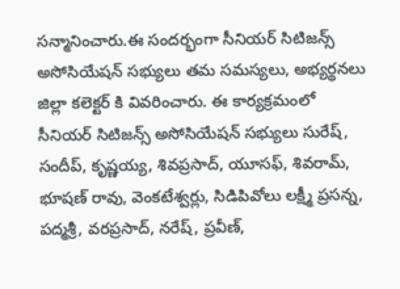సన్మానించారు.ఈ సందర్భంగా సీనియర్ సిటిజన్స్ అసోసియేషన్ సభ్యులు తమ సమస్యలు, అభ్యర్థనలు జిల్లా కలెక్టర్ కి వివరించారు. ఈ కార్యక్రమంలో సీనియర్ సిటిజన్స్ అసోసియేషన్ సభ్యులు సురేష్, సందీప్, కృష్ణయ్య, శివప్రసాద్, యూసఫ్, శివరామ్, భూషణ్ రావు, వెంకటేశ్వర్లు, సిడిపివోలు లక్ష్మీ ప్రసన్న, పద్మశ్రీ, వరప్రసాద్, నరేష్, ప్రవీణ్,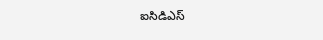ఐసిడిఎస్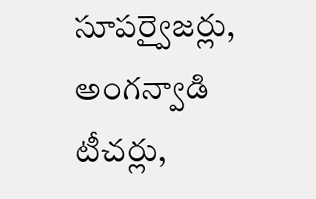సూపర్వైజర్లు, అంగన్వాడి టీచర్లు,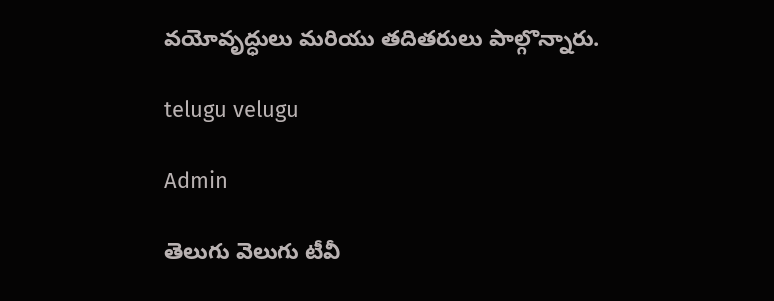వయోవృద్ధులు మరియు తదితరులు పాల్గొన్నారు.

telugu velugu

Admin

తెలుగు వెలుగు టీవీ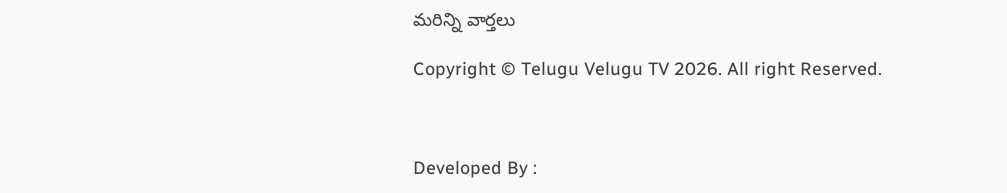మరిన్ని వార్తలు

Copyright © Telugu Velugu TV 2026. All right Reserved.



Developed By :